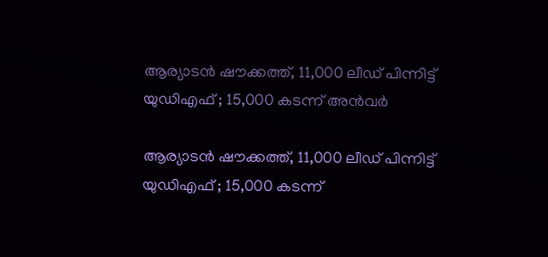ആര്യാടന്‍ ഷൗക്കത്ത്, 11,000 ലീഡ് പിന്നിട്ട് യു‍ഡിഎഫ് ; 15,000 കടന്ന് അന്‍വര്‍

ആര്യാടന്‍ ഷൗക്കത്ത്, 11,000 ലീഡ് പിന്നിട്ട് യു‍ഡിഎഫ് ; 15,000 കടന്ന്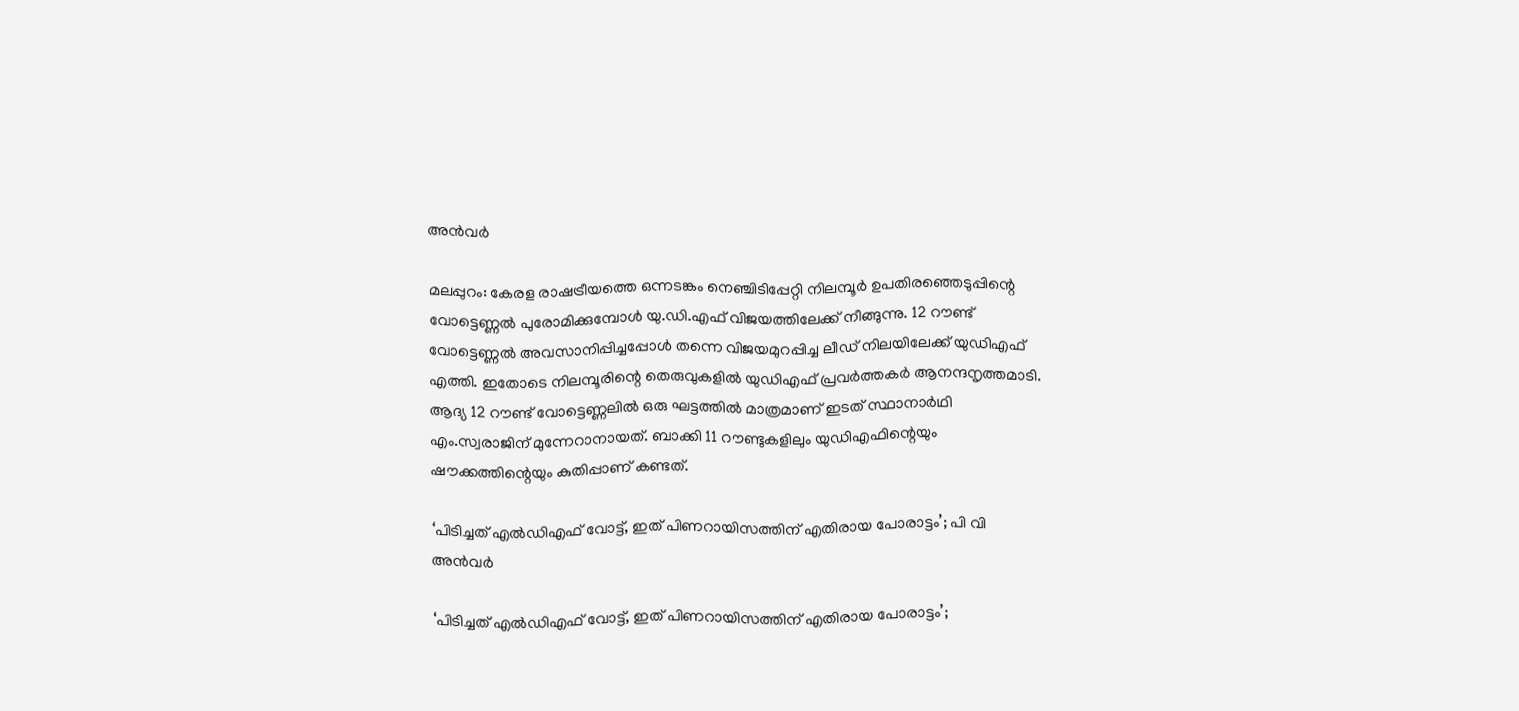അന്‍വര്‍

മലപ്പുറം: കേരള രാഷട്രീയത്തെ ഒന്നടങ്കം നെഞ്ചിടിപ്പേറ്റി നിലമ്പൂര്‍ ഉപതിരഞ്ഞെടുപ്പിന്റെ വോട്ടെണ്ണല്‍ പുരോമിക്കുമ്പോള്‍ യു.ഡി.എഫ് വിജയത്തിലേക്ക് നീങ്ങുന്നു. 12 റൗണ്ട് വോട്ടെണ്ണല്‍ അവസാനിപ്പിച്ചപ്പോള്‍ തന്നെ വിജയമുറപ്പിച്ച ലീഡ് നിലയിലേക്ക് യുഡിഎഫ് എത്തി. ഇതോടെ നിലമ്പൂരിന്റെ തെരുവുകളില്‍ യുഡിഎഫ് പ്രവര്‍ത്തകര്‍ ആനന്ദനൃത്തമാടി. ആദ്യ 12 റൗണ്ട് വോട്ടെണ്ണലില്‍ ഒരു ഘട്ടത്തില്‍ മാത്രമാണ് ഇടത് സ്ഥാനാര്‍ഥി എം.സ്വരാജിന് മുന്നേറാനായത്. ബാക്കി 11 റൗണ്ടുകളിലും യുഡിഎഫിന്റെയും ഷൗക്കത്തിന്റെയും കുതിപ്പാണ് കണ്ടത്‌.

‘പിടിച്ചത് എല്‍ഡിഎഫ് വോട്ട്, ഇത് പിണറായിസത്തിന് എതിരായ പോരാട്ടം’; പി വി അന്‍വര്‍

‘പിടിച്ചത് എല്‍ഡിഎഫ് വോട്ട്, ഇത് പിണറായിസത്തിന് എതിരായ പോരാട്ടം’;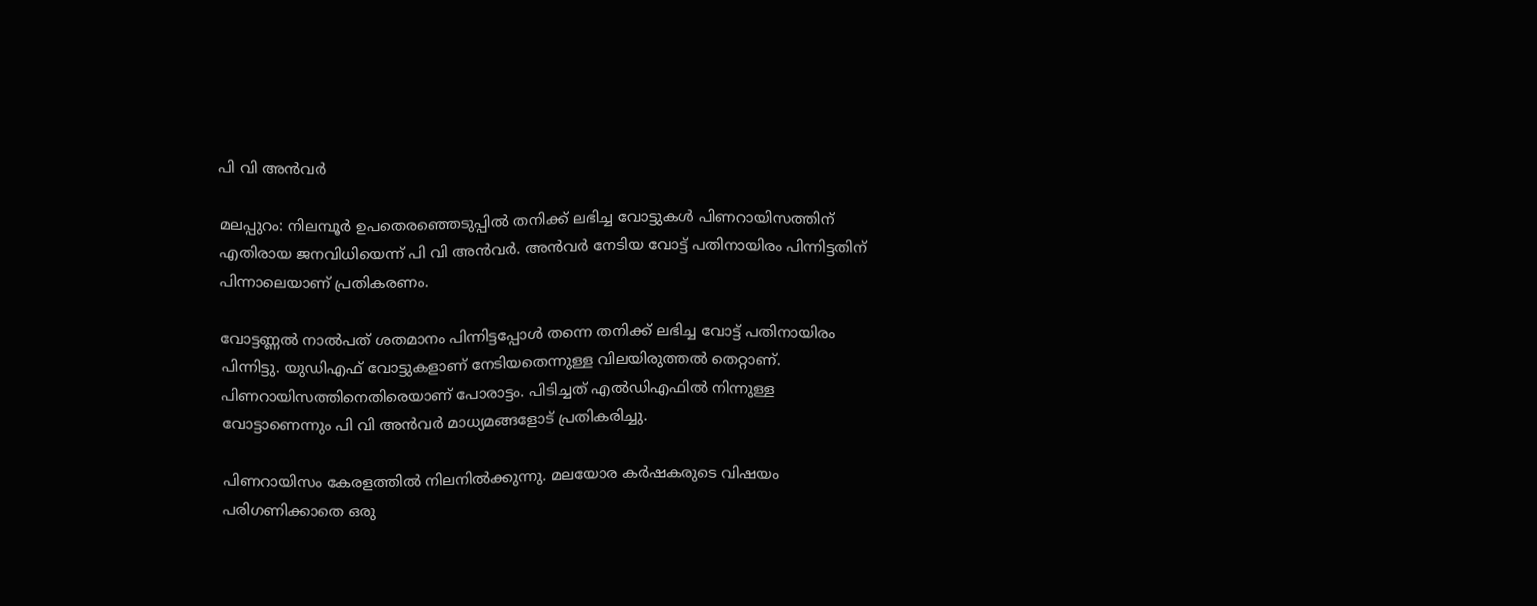പി വി അന്‍വര്‍

മലപ്പുറം: നിലമ്പൂര്‍ ഉപതെരഞ്ഞെടുപ്പില്‍ തനിക്ക് ലഭിച്ച വോട്ടുകള്‍ പിണറായിസത്തിന് എതിരായ ജനവിധിയെന്ന് പി വി അന്‍വര്‍. അന്‍വര്‍ നേടിയ വോട്ട് പതിനായിരം പിന്നിട്ടതിന് പിന്നാലെയാണ് പ്രതികരണം.

വോട്ടണ്ണല്‍ നാല്‍പത് ശതമാനം പിന്നിട്ടപ്പോള്‍ തന്നെ തനിക്ക് ലഭിച്ച വോട്ട് പതിനായിരം പിന്നിട്ടു. യുഡിഎഫ് വോട്ടുകളാണ് നേടിയതെന്നുള്ള വിലയിരുത്തല്‍ തെറ്റാണ്. പിണറായിസത്തിനെതിരെയാണ് പോരാട്ടം. പിടിച്ചത് എല്‍ഡിഎഫില്‍ നിന്നുള്ള വോട്ടാണെന്നും പി വി അന്‍വര്‍ മാധ്യമങ്ങളോട് പ്രതികരിച്ചു.

പിണറായിസം കേരളത്തില്‍ നിലനില്‍ക്കുന്നു. മലയോര കര്‍ഷകരുടെ വിഷയം പരിഗണിക്കാതെ ഒരു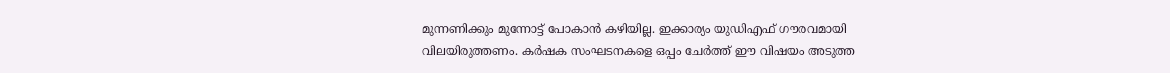മുന്നണിക്കും മുന്നോട്ട് പോകാന്‍ കഴിയില്ല. ഇക്കാര്യം യുഡിഎഫ് ഗൗരവമായി വിലയിരുത്തണം. കര്‍ഷക സംഘടനകളെ ഒപ്പം ചേര്‍ത്ത് ഈ വിഷയം അടുത്ത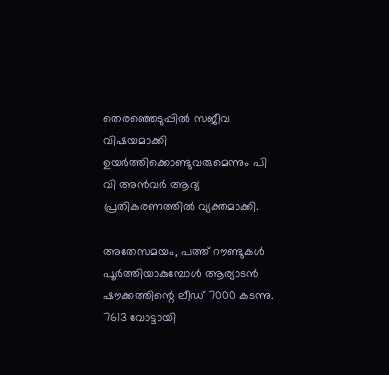തെരഞ്ഞെടുപ്പില്‍ സജീവ വിഷയമാക്കി ഉയര്‍ത്തിക്കൊണ്ടുവരുമെന്നും പി വി അന്‍വര്‍ ആദ്യ പ്രതികരണത്തില്‍ വ്യക്തമാക്കി.

അതേസമയം, പത്ത് റൗണ്ടുകള്‍ പൂര്‍ത്തിയാകുമ്പോള്‍ ആര്യാടന്‍ ഷൗക്കത്തിന്റെ ലീഡ് 7000 കടന്നു. 7613 വോട്ടായി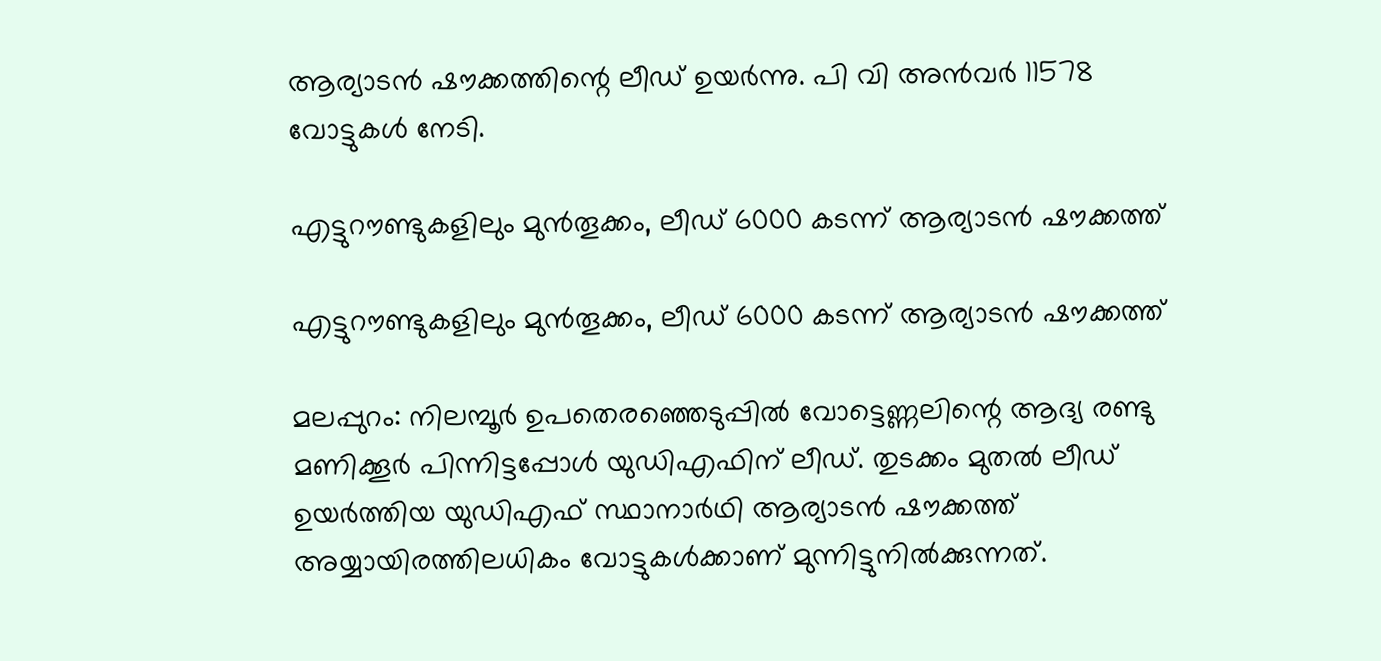ആര്യാടന്‍ ഷൗക്കത്തിന്റെ ലീഡ് ഉയര്‍ന്നു. പി വി അന്‍വര്‍ 11578 വോട്ടുകള്‍ നേടി.

എട്ടുറൗണ്ടുകളിലും മുന്‍തൂക്കം, ലീഡ് 6000 കടന്ന് ആര്യാടന്‍ ഷൗക്കത്ത്

എട്ടുറൗണ്ടുകളിലും മുന്‍തൂക്കം, ലീഡ് 6000 കടന്ന് ആര്യാടന്‍ ഷൗക്കത്ത്

മലപ്പുറം: നിലമ്പൂര്‍ ഉപതെരഞ്ഞെടുപ്പില്‍ വോട്ടെണ്ണലിന്റെ ആദ്യ രണ്ടു മണിക്കൂര്‍ പിന്നിട്ടപ്പോള്‍ യുഡിഎഫിന് ലീഡ്. തുടക്കം മുതല്‍ ലീഡ് ഉയര്‍ത്തിയ യുഡിഎഫ് സ്ഥാനാര്‍ഥി ആര്യാടന്‍ ഷൗക്കത്ത് അയ്യായിരത്തിലധികം വോട്ടുകള്‍ക്കാണ് മുന്നിട്ടുനില്‍ക്കുന്നത്.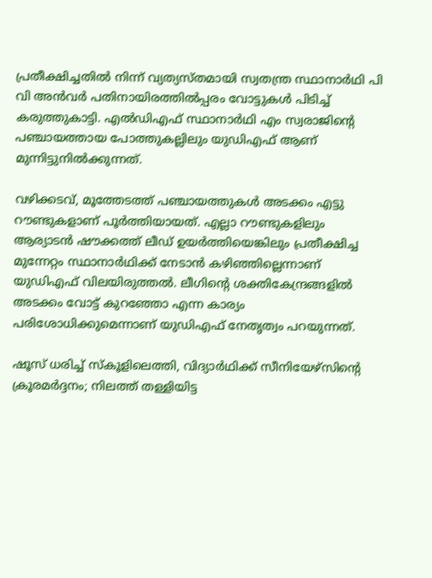പ്രതീക്ഷിച്ചതില്‍ നിന്ന് വ്യത്യസ്തമായി സ്വതന്ത്ര സ്ഥാനാര്‍ഥി പി വി അന്‍വര്‍ പതിനായിരത്തില്‍പ്പരം വോട്ടുകള്‍ പിടിച്ച് കരുത്തുകാട്ടി. എല്‍ഡിഎഫ് സ്ഥാനാര്‍ഥി എം സ്വരാജിന്റെ പഞ്ചായത്തായ പോത്തുകല്ലിലും യുഡിഎഫ് ആണ് മുന്നിട്ടുനില്‍ക്കുന്നത്.

വഴിക്കടവ്, മൂത്തേടത്ത് പഞ്ചായത്തുകള്‍ അടക്കം എട്ടു റൗണ്ടുകളാണ് പൂര്‍ത്തിയായത്. എല്ലാ റൗണ്ടുകളിലും ആര്യാടന്‍ ഷൗക്കത്ത് ലീഡ് ഉയര്‍ത്തിയെങ്കിലും പ്രതീക്ഷിച്ച മുന്നേറ്റം സ്ഥാനാര്‍ഥിക്ക് നേടാന്‍ കഴിഞ്ഞില്ലെന്നാണ് യുഡിഎഫ് വിലയിരുത്തല്‍. ലീഗിന്റെ ശക്തികേന്ദ്രങ്ങളില്‍ അടക്കം വോട്ട് കുറഞ്ഞോ എന്ന കാര്യം പരിശോധിക്കുമെന്നാണ് യുഡിഎഫ് നേതൃത്വം പറയുന്നത്.

ഷൂസ് ധരിച്ച് സ്‌കൂളിലെത്തി, വിദ്യാര്‍ഥിക്ക് സീനിയേഴ്‌സിന്റെ ക്രൂരമര്‍ദ്ദനം; നിലത്ത് തള്ളിയിട്ട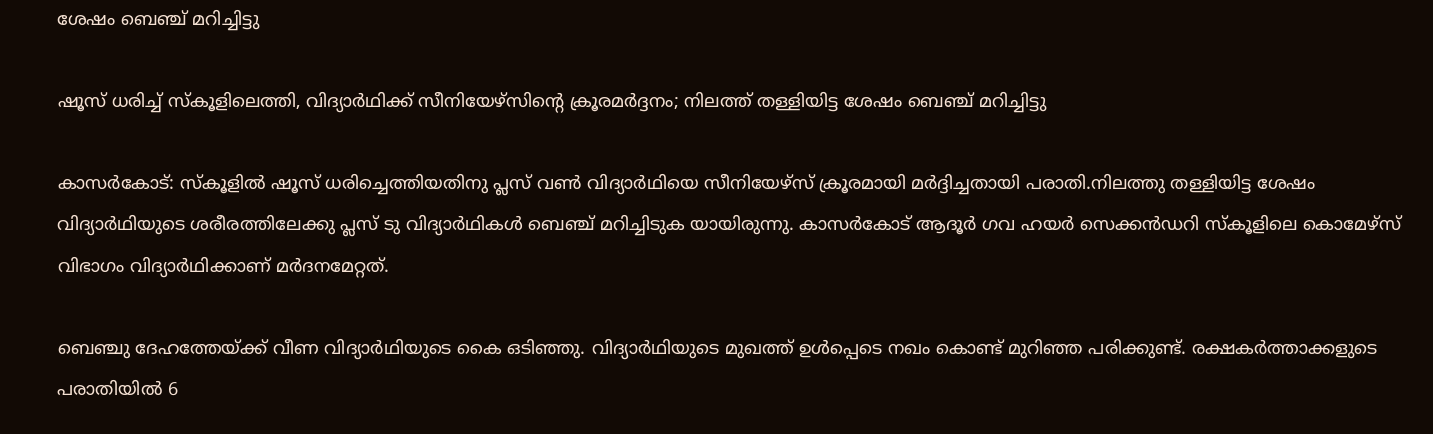ശേഷം ബെഞ്ച് മറിച്ചിട്ടു

ഷൂസ് ധരിച്ച് സ്‌കൂളിലെത്തി, വിദ്യാര്‍ഥിക്ക് സീനിയേഴ്‌സിന്റെ ക്രൂരമര്‍ദ്ദനം; നിലത്ത് തള്ളിയിട്ട ശേഷം ബെഞ്ച് മറിച്ചിട്ടു

കാസര്‍കോട്: സ്‌കൂളില്‍ ഷൂസ് ധരിച്ചെത്തിയതിനു പ്ലസ് വണ്‍ വിദ്യാര്‍ഥിയെ സീനിയേഴ്‌സ് ക്രൂരമായി മര്‍ദ്ദിച്ചതായി പരാതി.നിലത്തു തള്ളിയിട്ട ശേഷം വിദ്യാര്‍ഥിയുടെ ശരീരത്തിലേക്കു പ്ലസ് ടു വിദ്യാര്‍ഥികള്‍ ബെഞ്ച് മറിച്ചിടുക യായിരുന്നു. കാസര്‍കോട് ആദൂര്‍ ഗവ ഹയര്‍ സെക്കന്‍ഡറി സ്‌കൂളിലെ കൊമേഴ്‌സ് വിഭാഗം വിദ്യാര്‍ഥിക്കാണ് മര്‍ദനമേറ്റത്.

ബെഞ്ചു ദേഹത്തേയ്ക്ക് വീണ വിദ്യാര്‍ഥിയുടെ കൈ ഒടിഞ്ഞു. വിദ്യാര്‍ഥിയുടെ മുഖത്ത് ഉള്‍പ്പെടെ നഖം കൊണ്ട് മുറിഞ്ഞ പരിക്കുണ്ട്. രക്ഷകര്‍ത്താക്കളുടെ പരാതിയില്‍ 6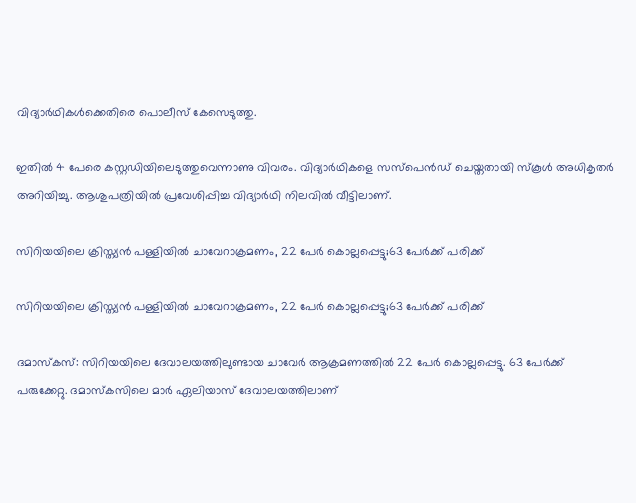വിദ്യാര്‍ഥികള്‍ക്കെതിരെ പൊലീസ് കേസെടുത്തു.

ഇതില്‍ 4 പേരെ കസ്റ്റഡിയിലെടുത്തുവെന്നാണു വിവരം. വിദ്യാര്‍ഥികളെ സസ്‌പെന്‍ഡ് ചെയ്തതായി സ്‌കൂള്‍ അധികൃതര്‍ അറിയിച്ചു. ആശുപത്രിയില്‍ പ്രവേശിപ്പിച്ച വിദ്യാര്‍ഥി നിലവില്‍ വീട്ടിലാണ്.

സിറിയയിലെ ക്രിസ്ത്യന്‍ പള്ളിയില്‍ ചാവേറാക്രമണം, 22 പേര്‍ കൊല്ലപ്പെട്ടു;63 പേര്‍ക്ക് പരിക്ക്

സിറിയയിലെ ക്രിസ്ത്യന്‍ പള്ളിയില്‍ ചാവേറാക്രമണം, 22 പേര്‍ കൊല്ലപ്പെട്ടു;63 പേര്‍ക്ക് പരിക്ക്

ദമാസ്‌കസ്: സിറിയയിലെ ദേവാലയത്തിലുണ്ടായ ചാവേര്‍ ആക്രമണത്തില്‍ 22 പേര്‍ കൊല്ലപ്പെട്ടു. 63 പേര്‍ക്ക് പരുക്കേറ്റു. ദമാസ്‌കസിലെ മാര്‍ ഏലിയാസ് ദേവാലയത്തിലാണ്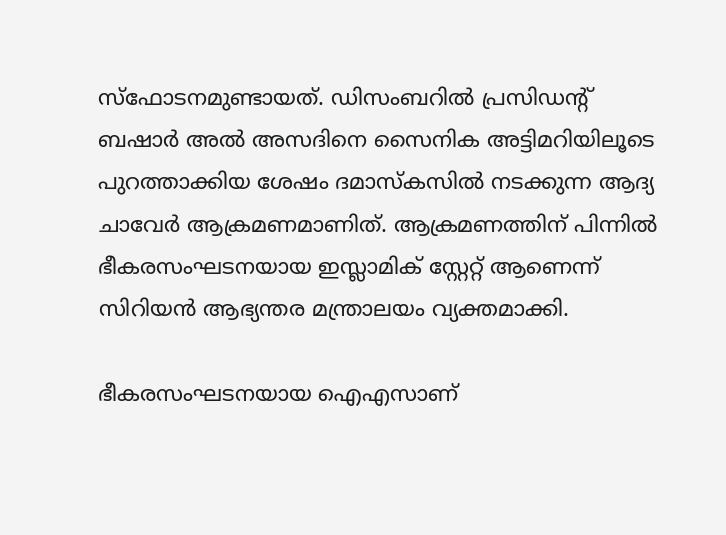സ്‌ഫോടനമുണ്ടായത്. ഡിസംബറില്‍ പ്രസിഡന്റ് ബഷാര്‍ അല്‍ അസദിനെ സൈനിക അട്ടിമറിയിലൂടെ പുറത്താക്കിയ ശേഷം ദമാസ്‌കസില്‍ നടക്കുന്ന ആദ്യ ചാവേര്‍ ആക്രമണമാണിത്. ആക്രമണത്തിന് പിന്നില്‍ ഭീകരസംഘടനയായ ഇസ്ലാമിക് സ്റ്റേറ്റ് ആണെന്ന് സിറിയന്‍ ആഭ്യന്തര മന്ത്രാലയം വ്യക്തമാക്കി.

ഭീകരസംഘടനയായ ഐഎസാണ്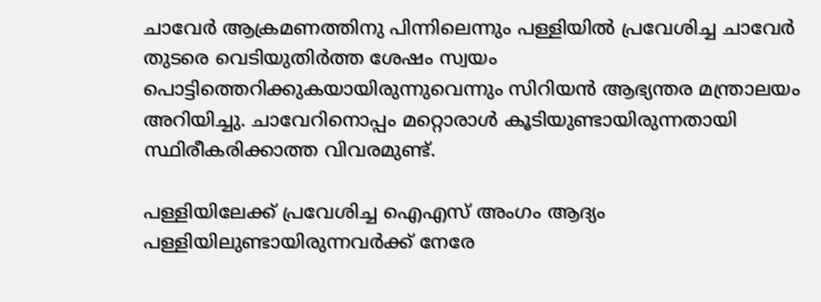ചാവേര്‍ ആക്രമണത്തിനു പിന്നിലെന്നും പള്ളിയില്‍ പ്രവേശിച്ച ചാവേര്‍ തുടരെ വെടിയുതിര്‍ത്ത ശേഷം സ്വയം പൊട്ടിത്തെറിക്കുകയായിരുന്നുവെന്നും സിറിയന്‍ ആഭ്യന്തര മന്ത്രാലയം അറിയിച്ചു. ചാവേറിനൊപ്പം മറ്റൊരാള്‍ കൂടിയുണ്ടായിരുന്നതായി സ്ഥിരീകരിക്കാത്ത വിവരമുണ്ട്.

പള്ളിയിലേക്ക് പ്രവേശിച്ച ഐഎസ് അംഗം ആദ്യം പള്ളിയിലുണ്ടായിരുന്നവര്‍ക്ക് നേരേ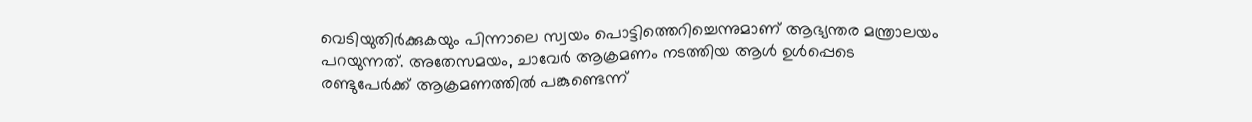വെടിയുതിര്‍ക്കുകയും പിന്നാലെ സ്വയം പൊട്ടിത്തെറിച്ചെന്നുമാണ് ആഭ്യന്തര മന്ത്രാലയം പറയുന്നത്. അതേസമയം, ചാവേര്‍ ആക്രമണം നടത്തിയ ആള്‍ ഉള്‍പ്പെടെ രണ്ടുപേര്‍ക്ക് ആക്രമണത്തില്‍ പങ്കുണ്ടെന്ന്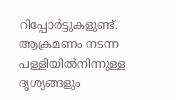റിപ്പോര്‍ട്ടുകളുണ്ട്. ആക്രമണം നടന്ന പള്ളിയില്‍നിന്നുള്ള ദൃശ്യങ്ങളും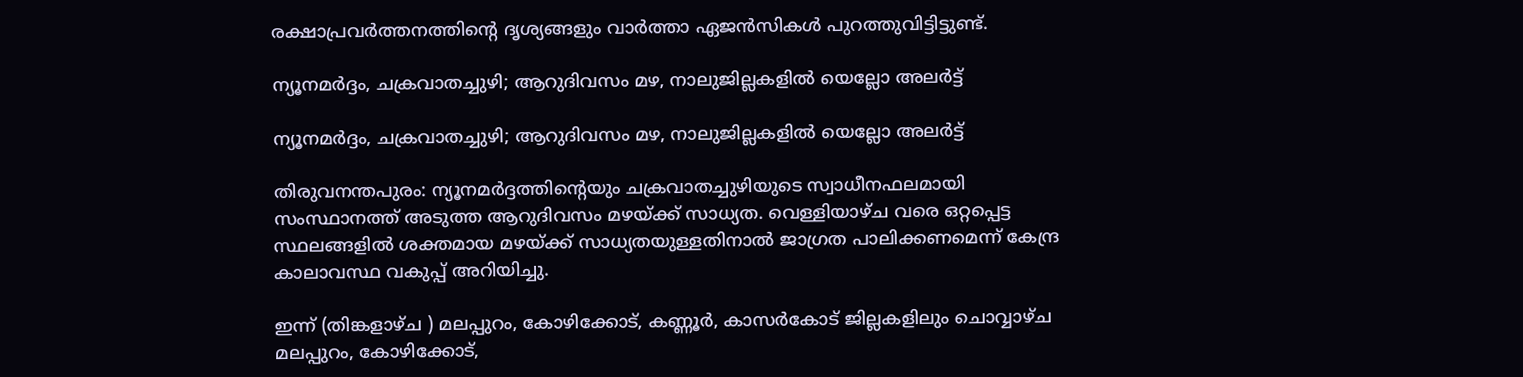രക്ഷാപ്രവര്‍ത്തനത്തിന്റെ ദൃശ്യങ്ങളും വാര്‍ത്താ ഏജന്‍സികള്‍ പുറത്തുവിട്ടിട്ടുണ്ട്.

ന്യൂനമര്‍ദ്ദം, ചക്രവാതച്ചുഴി; ആറുദിവസം മഴ, നാലുജില്ലകളില്‍ യെല്ലോ അലര്‍ട്ട്

ന്യൂനമര്‍ദ്ദം, ചക്രവാതച്ചുഴി; ആറുദിവസം മഴ, നാലുജില്ലകളില്‍ യെല്ലോ അലര്‍ട്ട്

തിരുവനന്തപുരം: ന്യൂനമര്‍ദ്ദത്തിന്റെയും ചക്രവാതച്ചുഴിയുടെ സ്വാധീനഫലമായി സംസ്ഥാനത്ത് അടുത്ത ആറുദിവസം മഴയ്ക്ക് സാധ്യത. വെള്ളിയാഴ്ച വരെ ഒറ്റപ്പെട്ട സ്ഥലങ്ങളില്‍ ശക്തമായ മഴയ്ക്ക് സാധ്യതയുള്ളതിനാല്‍ ജാഗ്രത പാലിക്കണമെന്ന് കേന്ദ്ര കാലാവസ്ഥ വകുപ്പ് അറിയിച്ചു.

ഇന്ന് (തിങ്കളാഴ്ച ) മലപ്പുറം, കോഴിക്കോട്, കണ്ണൂര്‍, കാസര്‍കോട് ജില്ലകളിലും ചൊവ്വാഴ്ച മലപ്പുറം, കോഴിക്കോട്,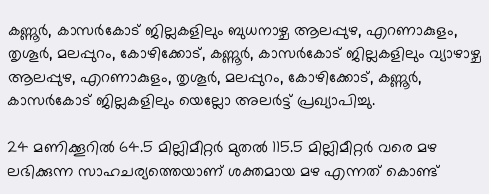കണ്ണൂര്‍, കാസര്‍കോട് ജില്ലകളിലും ബുധനാഴ്ച ആലപ്പുഴ, എറണാകുളം, തൃശൂര്‍, മലപ്പുറം, കോഴിക്കോട്, കണ്ണൂര്‍, കാസര്‍കോട് ജില്ലകളിലും വ്യാഴാഴ്ച ആലപ്പുഴ, എറണാകുളം, തൃശൂര്‍, മലപ്പുറം, കോഴിക്കോട്, കണ്ണൂര്‍, കാസര്‍കോട് ജില്ലകളിലും യെല്ലോ അലര്‍ട്ട് പ്രഖ്യാപിച്ചു.

24 മണിക്കൂറില്‍ 64.5 മില്ലിമീറ്റര്‍ മുതല്‍ 115.5 മില്ലിമീറ്റര്‍ വരെ മഴ ലഭിക്കുന്ന സാഹചര്യത്തെയാണ് ശക്തമായ മഴ എന്നത് കൊണ്ട്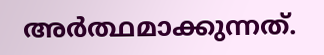അര്‍ത്ഥമാക്കുന്നത്.